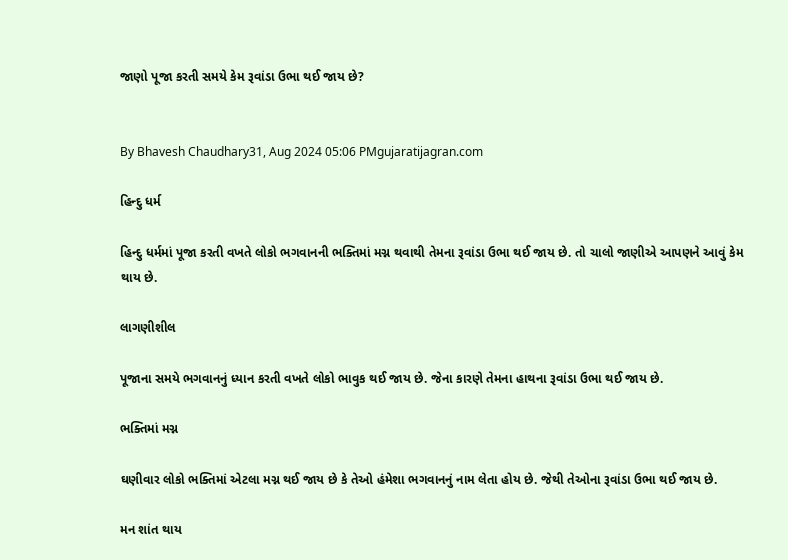જાણો પૂજા કરતી સમયે કેમ રૂવાંડા ઉભા થઈ જાય છે?


By Bhavesh Chaudhary31, Aug 2024 05:06 PMgujaratijagran.com

હિન્દુ ધર્મ

હિન્દુ ધર્મમાં પૂજા કરતી વખતે લોકો ભગવાનની ભક્તિમાં મગ્ન થવાથી તેમના રૂવાંડા ઉભા થઈ જાય છે. તો ચાલો જાણીએ આપણને આવું કેમ થાય છે.

લાગણીશીલ

પૂજાના સમયે ભગવાનનું ધ્યાન કરતી વખતે લોકો ભાવુક થઈ જાય છે. જેના કારણે તેમના હાથના રૂવાંડા ઉભા થઈ જાય છે.

ભક્તિમાં મગ્ન

ઘણીવાર લોકો ભક્તિમાં એટલા મગ્ન થઈ જાય છે કે તેઓ હંમેશા ભગવાનનું નામ લેતા હોય છે. જેથી તેઓના રૂવાંડા ઉભા થઈ જાય છે.

મન શાંત થાય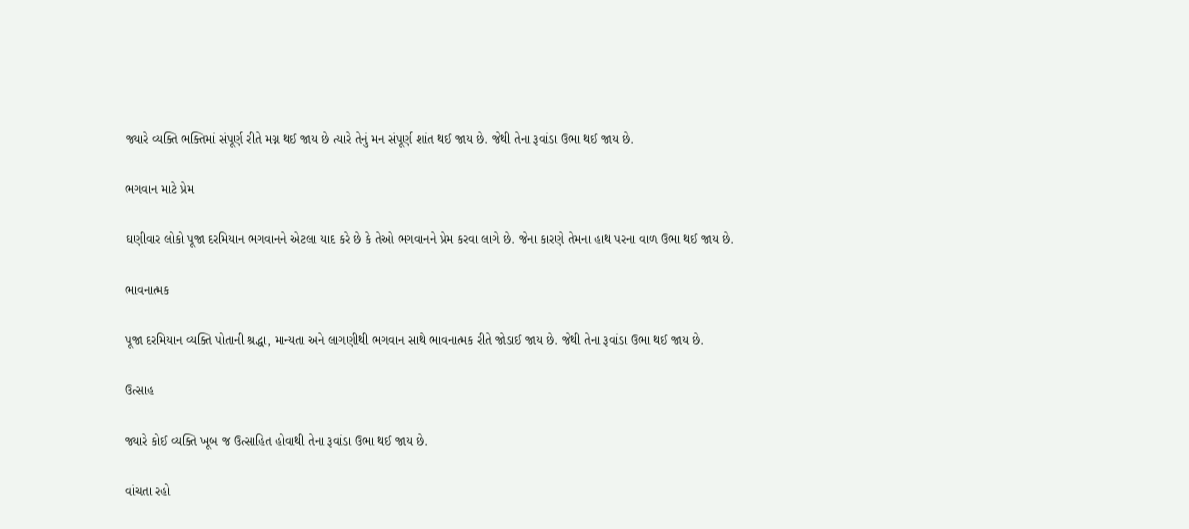જ્યારે વ્યક્તિ ભક્તિમાં સંપૂર્ણ રીતે મગ્ન થઈ જાય છે ત્યારે તેનું મન સંપૂર્ણ શાંત થઈ જાય છે. જેથી તેના રૂવાંડા ઉભા થઈ જાય છે.

ભગવાન માટે પ્રેમ

ઘણીવાર લોકો પૂજા દરમિયાન ભગવાનને એટલા યાદ કરે છે કે તેઓ ભગવાનને પ્રેમ કરવા લાગે છે. જેના કારણે તેમના હાથ પરના વાળ ઉભા થઈ જાય છે.

ભાવનાત્મક

પૂજા દરમિયાન વ્યક્તિ પોતાની શ્રદ્ધા, માન્યતા અને લાગણીથી ભગવાન સાથે ભાવનાત્મક રીતે જોડાઈ જાય છે. જેથી તેના રૂવાંડા ઉભા થઈ જાય છે.

ઉત્સાહ

જ્યારે કોઈ વ્યક્તિ ખૂબ જ ઉત્સાહિત હોવાથી તેના રૂવાંડા ઉભા થઈ જાય છે.

વાંચતા રહો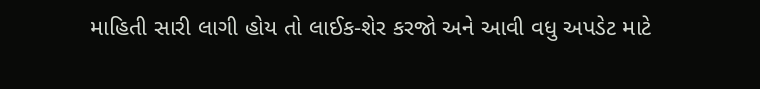માહિતી સારી લાગી હોય તો લાઈક-શેર કરજો અને આવી વધુ અપડેટ માટે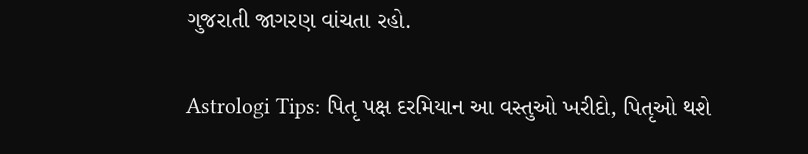ગુજરાતી જાગરણ વાંચતા રહો.

Astrologi Tips: પિતૃ પક્ષ દરમિયાન આ વસ્તુઓ ખરીદો, પિતૃઓ થશે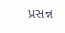પ્રસન્ન